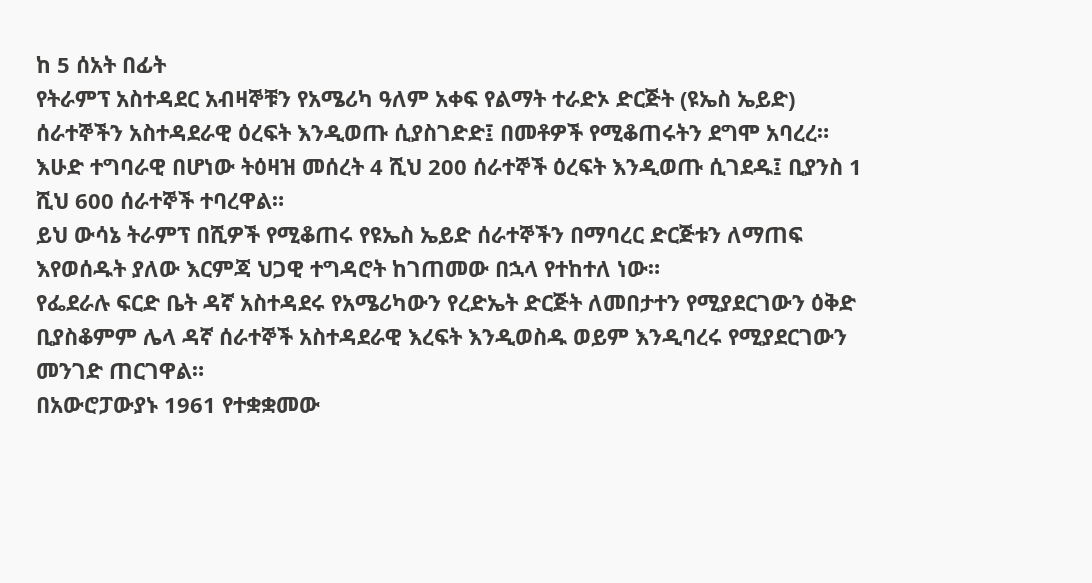ከ 5 ሰአት በፊት
የትራምፕ አስተዳደር አብዛኞቹን የአሜሪካ ዓለም አቀፍ የልማት ተራድኦ ድርጅት (ዩኤስ ኤይድ) ሰራተኞችን አስተዳደራዊ ዕረፍት እንዲወጡ ሲያስገድድ፤ በመቶዎች የሚቆጠሩትን ደግሞ አባረረ።
እሁድ ተግባራዊ በሆነው ትዕዛዝ መሰረት 4 ሺህ 200 ሰራተኞች ዕረፍት እንዲወጡ ሲገደዱ፤ ቢያንስ 1 ሺህ 600 ሰራተኞች ተባረዋል።
ይህ ውሳኔ ትራምፕ በሺዎች የሚቆጠሩ የዩኤስ ኤይድ ሰራተኞችን በማባረር ድርጅቱን ለማጠፍ እየወሰዱት ያለው እርምጃ ህጋዊ ተግዳሮት ከገጠመው በኋላ የተከተለ ነው።
የፌደራሉ ፍርድ ቤት ዳኛ አስተዳደሩ የአሜሪካውን የረድኤት ድርጅት ለመበታተን የሚያደርገውን ዕቅድ ቢያስቆምም ሌላ ዳኛ ሰራተኞች አስተዳደራዊ እረፍት እንዲወስዱ ወይም እንዲባረሩ የሚያደርገውን መንገድ ጠርገዋል።
በአውሮፓውያኑ 1961 የተቋቋመው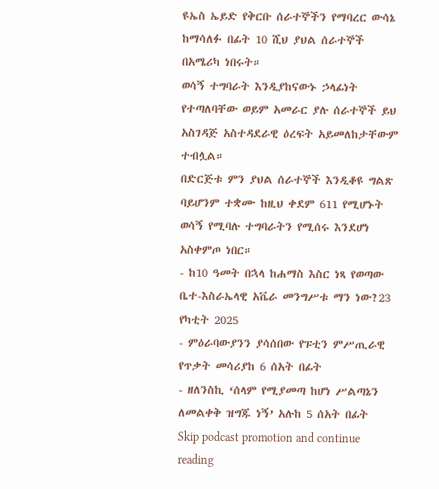ዩኤስ ኤይድ የቅርቡ ሰራተኞችን የማባረር ውሳኔ ከማሳለፉ በፊት 10 ሺህ ያህል ሰራተኞች በአሜሪካ ነበሩት።
ወሳኝ ተግባራት እንዲያከናውኑ ኃላፊነት የተጣለባቸው ወይም አመራር ያሉ ሰራተኞች ይህ አስገዳጅ አስተዳደራዊ ዕረፍት አይመለከታቸውም ተብሏል።
በድርጅቱ ምን ያህል ሰራተኞች እንዲቆዩ ግልጽ ባይሆንም ተቋሙ ከዚህ ቀደም 611 የሚሆኑት ወሳኝ የሚባሉ ተግባራትን የሚሰሩ እንደሆነ አስቀምጦ ነበር።
- ከ10 ዓመት በኋላ ከሐማስ እስር ነጻ የወጣው ቤተ-እስራኤላዊ አቬራ መንግሥቱ ማን ነው?23 የካቲት 2025
- ምዕራባውያንን ያሳሰበው የፑቲን ምሥጢራዊ የጥቃት መሳሪያከ 6 ሰአት በፊት
- ዘለንስኪ ‘ሰላም የሚያመጣ ከሆነ ሥልጣኔን ለመልቀቅ ዝግጁ ነኝ’ አሉከ 5 ሰአት በፊት
Skip podcast promotion and continue reading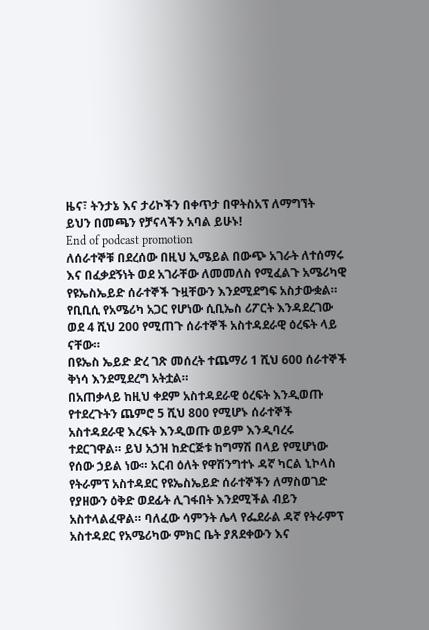ዜና፣ ትንታኔ እና ታሪኮችን በቀጥታ በዋትስአፕ ለማግኘት
ይህን በመጫን የቻናላችን አባል ይሁኑ!
End of podcast promotion
ለሰራተኞቹ በደረሰው በዚህ ኢሜይል በውጭ አገራት ለተሰማሩ እና በፈቃደኝነት ወደ አገራቸው ለመመለስ የሚፈልጉ አሜሪካዊ የዩኤስኤይድ ሰራተኞች ጉዟቸውን እንደሚደግፍ አስታውቋል። የቢቢሲ የአሜሪካ አጋር የሆነው ሲቢኤስ ሪፖርት እንዳደረገው ወደ 4 ሺህ 200 የሚጠጉ ሰራተኞች አስተዳደራዊ ዕረፍት ላይ ናቸው።
በዩኤስ ኤይድ ድረ ገጽ መሰረት ተጨማሪ 1 ሺህ 600 ሰራተኞች ቅነሳ እንደሚደረግ አትቷል።
በአጠቃላይ ከዚህ ቀደም አስተዳደራዊ ዕረፍት እንዲወጡ የተደረጉትን ጨምሮ 5 ሺህ 800 የሚሆኑ ሰራተኞች አስተዳደራዊ እረፍት እንዲወጡ ወይም እንዲባረሩ ተደርገዋል። ይህ አኃዝ ከድርጅቱ ከግማሽ በላይ የሚሆነው የሰው ኃይል ነው። አርብ ዕለት የዋሽንግተኑ ዳኛ ካርል ኒኮላስ የትራምፕ አስተዳደር የዩኤስኤይድ ሰራተኞችን ለማስወገድ የያዘውን ዕቅድ ወደፊት ሊገፋበት እንደሚችል ብይን አስተላልፈዋል። ባለፈው ሳምንት ሌላ የፌደራል ዳኛ የትራምፕ አስተዳደር የአሜሪካው ምክር ቤት ያጸደቀውን እና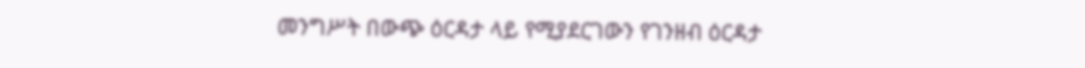መንግሥት በውጭ ዕርዳታ ላይ የሚያደርገውን የገንዘብ ዕርዳታ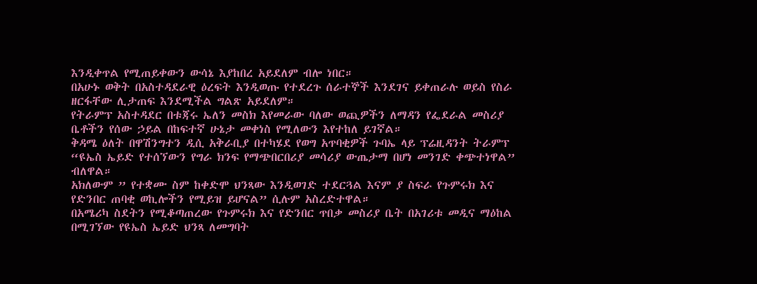እንዲቀጥል የሚጠይቀውን ውሳኔ እያከበረ አይደለም ብሎ ነበር።
በአሁኑ ወቅት በአስተዳደራዊ ዕረፍት እንዲወጡ የተደረጉ ሰራተኞች እንደገና ይቀጠራሉ ወይስ የስራ ዘርፋቸው ሊታጠፍ እንደሚችል ግልጽ አይደለም።
የትራምፕ አስተዳደር በቱጃሩ ኤለን መስክ እየመራው ባለው ወጪዎችን ለማዳን የፌደራል መስሪያ ቤቶችን የሰው ኃይል በከፍተኛ ሁኔታ መቀነስ የሚለውን እየተከለ ይገኛል።
ቅዳሜ ዕለት በዋሽንግተን ዲሲ አቅራቢያ በተካሄደ የወግ አጥባቂዎች ጉባኤ ላይ ፕሬዚዳንት ትራምፕ “ዩኤስ ኤይድ የተሰኘውን የግራ ክንፍ የማጭበርበሪያ መሳሪያ ውጤታማ በሆነ መንገድ ቀጭተነዋል” ብለዋል።
አክለውም ” የተቋሙ ስም ከቀድሞ ህንጻው እንዲወገድ ተደርጓል እናም ያ ስፍራ የጉምሩክ እና የድንበር ጠባቂ ወኪሎችን የሚይዝ ይሆናል” ሲሉም አስረድተዋል።
በአሜሪካ ስደትን የሚቆጣጠረው የጉምሩክ እና የድንበር ጥበቃ መስሪያ ቤት በአገሪቱ መዲና ማዕከል በሚገኘው የዩኤስ ኤይድ ህንጻ ለመግባት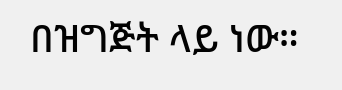በዝግጅት ላይ ነው።